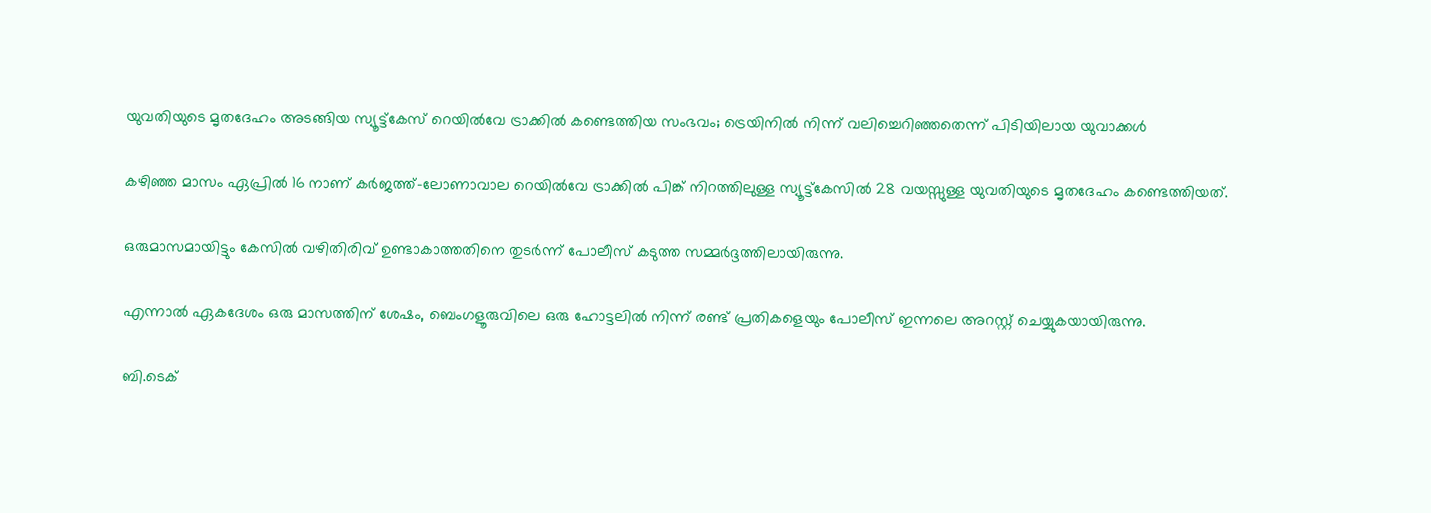യുവതിയുടെ മൃതദേഹം അടങ്ങിയ സ്യൂട്ട്കേസ് റെയിൽവേ ട്രാക്കിൽ കണ്ടെത്തിയ സംഭവം; ട്രെയിനില്‍ നിന്ന് വലിച്ചെറിഞ്ഞതെന്ന് പിടിയിലായ യുവാക്കൾ

കഴിഞ്ഞ മാസം ഏപ്രില്‍ 16 നാണ് കർജത്ത്-ലോണാവാല റെയില്‍വേ ട്രാക്കില്‍ പിങ്ക് നിറത്തിലുള്ള സ്യൂട്ട്കേസില്‍ 28 വയസ്സുള്ള യുവതിയുടെ മൃതദേഹം കണ്ടെത്തിയത്.

ഒരുമാസമായിട്ടും കേസില്‍ വഴിതിരിവ് ഉണ്ടാകാത്തതിനെ തുടർന്ന് പോലീസ് കടുത്ത സമ്മർദ്ദത്തിലായിരുന്നു.

എന്നാല്‍ ഏകദേശം ഒരു മാസത്തിന് ശേഷം, ബെംഗളൂരുവിലെ ഒരു ഹോട്ടലില്‍ നിന്ന് രണ്ട് പ്രതികളെയും പോലീസ് ഇന്നലെ അറസ്റ്റ് ചെയ്യുകയായിരുന്നു.

ബി.ടെക്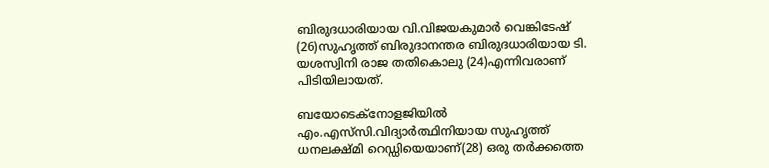ബിരുദധാരിയായ വി.വിജയകുമാർ വെങ്കിടേഷ് (26)സുഹൃത്ത് ബിരുദാനന്തര ബിരുദധാരിയായ ടി. യശസ്വിനി രാജ തതികൊലു (24)എന്നിവരാണ് പിടിയിലായത്.

ബയോടെക്നോളജിയില്‍ എം.എസ്‌സി.വിദ്യാർത്ഥിനിയായ സുഹൃത്ത് ധനലക്ഷ്മി റെഡ്ഡിയെയാണ്‌(28) ഒരു തർക്കത്തെ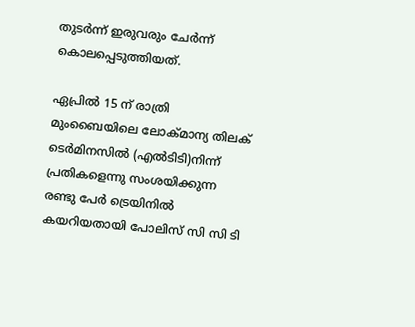തുടർന്ന് ഇരുവരും ചേർന്ന് കൊലപ്പെടുത്തിയത്.

ഏപ്രില്‍ 15 ന് രാത്രി മുംബൈയിലെ ലോക്മാന്യ തിലക് ടെർമിനസില്‍ (എല്‍ടിടി)നിന്ന് പ്രതികളെന്നു സംശയിക്കുന്ന രണ്ടു പേർ ട്രെയിനില്‍ കയറിയതായി പോലിസ് സി സി ടി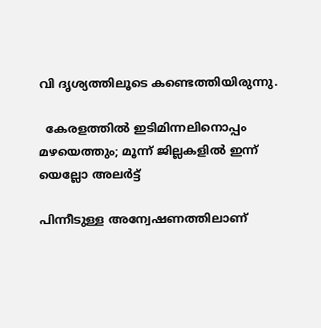വി ദൃശ്യത്തിലൂടെ കണ്ടെത്തിയിരുന്നു.

  കേരളത്തിൽ ഇടിമിന്നലിനൊപ്പം മഴയെത്തും; മൂന്ന് ജില്ലകളിൽ ഇന്ന് യെല്ലോ അലർട്ട്

പിന്നീടുള്ള അന്വേഷണത്തിലാണ്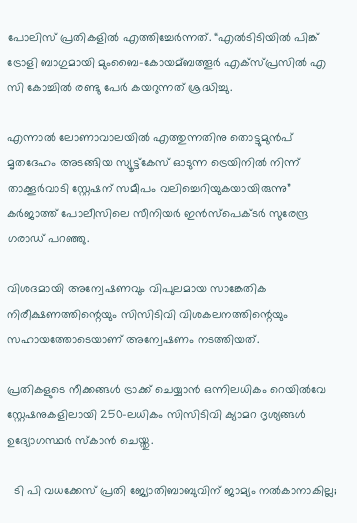പോലിസ് പ്രതികളില്‍ എത്തിച്ചേർന്നത്. “എല്‍ടിടിയില്‍ പിങ്ക് ട്രോളി ബാഗുമായി മുംബൈ-കോയമ്ബത്തൂർ എക്സ്പ്രസില്‍ എ സി കോച്ചില്‍ രണ്ടു പേർ കയറുന്നത് ശ്രദ്ധിച്ചു.

എന്നാല്‍ ലോണാവാലയില്‍ എത്തുന്നതിനു തൊട്ടുമുൻപ് മൃതദേഹം അടങ്ങിയ സ്യൂട്ട്കേസ് ഓടുന്ന ട്രെയിനില്‍ നിന്ന് താക്കൂർവാടി സ്റ്റേഷന് സമീപം വലിച്ചെറിയുകയായിരുന്നു” കർജാത്ത് പോലീസിലെ സീനിയർ ഇൻസ്പെക്ടർ സുരേന്ദ്ര ഗരാഡ് പറഞ്ഞു.

വിശദമായി അന്വേഷണവും വിപുലമായ സാങ്കേതിക നിരീക്ഷണത്തിന്റെയും സിസിടിവി വിശകലനത്തിന്റെയും സഹായത്തോടെയാണ് അന്വേഷണം നടത്തിയത്.

പ്രതികളുടെ നീക്കങ്ങള്‍ ട്രാക്ക് ചെയ്യാൻ ഒന്നിലധികം റെയില്‍വേ സ്റ്റേഷനുകളിലായി 250-ലധികം സിസിടിവി ക്യാമറ ദൃശ്യങ്ങള്‍ ഉദ്യോഗസ്ഥർ സ്കാൻ ചെയ്തു.

  ടി പി വധക്കേസ് പ്രതി ജ്യോതിബാബുവിന് ജാമ്യം നൽകാനാകില്ല;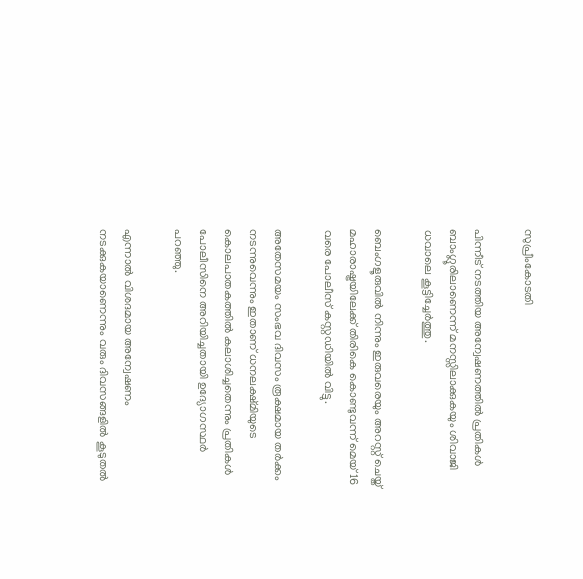സുപ്രീംകോടതി

പിന്നീട് നടത്തിയ അന്വേഷണത്തില്‍ പ്രതികള്‍ ബാംഗ്ലൂരിലാണെന്ന് മനസ്സിലാക്കുകയും ശിവാജി ധവാലെ കൂട്ടിച്ചേർത്തു.

ബെംഗളൂരുവില്‍ നിന്നും ഇരുവരെയും അറസ്റ്റ് ചെയ്ത് മഹാരാഷ്ട്രയിലേക്ക് തിരികെ കൊണ്ടുവന്ന് മെയ് 16 വരെ പോലീസ് കസ്റ്റഡിയില്‍ വിട്ടു.

അതേസമയം സംഭവ ദിവസം രൂക്ഷമായ തർക്കം നടന്നുവെന്നും ഇതാണ് ധനലക്ഷ്മിയുടെ കൊലപാതകത്തില്‍ കലാശിച്ചതെന്നും പ്രതികള്‍ പോലീസിനെ അറിയിച്ചതായി ഉദ്യോഗസ്ഥർ പറഞ്ഞു.

എന്നാല്‍ വിശദമായ അന്വേഷണം നടക്കുകയാണെന്നും വരും ദിവസങ്ങളില്‍ കൂടുതല്‍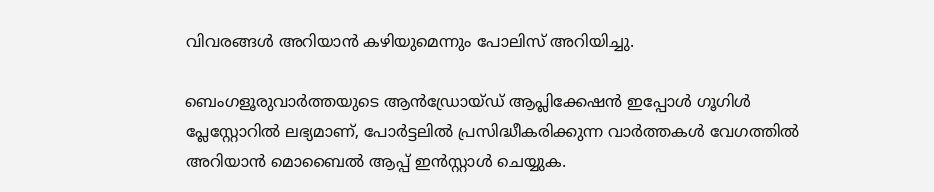വിവരങ്ങള്‍ അറിയാൻ കഴിയുമെന്നും പോലിസ് അറിയിച്ചു.

ബെംഗളൂരുവാർത്തയുടെ ആൻഡ്രോയ്ഡ് ആപ്ലിക്കേഷൻ ഇപ്പോൾ ഗൂഗിൾ പ്ലേസ്റ്റോറിൽ ലഭ്യമാണ്, പോർട്ടലിൽ പ്രസിദ്ധീകരിക്കുന്ന വാർത്തകൾ വേഗത്തിൽ അറിയാൻ മൊബൈൽ ആപ്പ് ഇൻസ്റ്റാൾ ചെയ്യുക.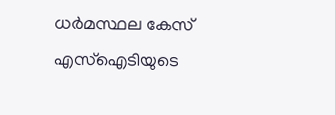ധർമസ്ഥല കേസ് എസ്‌ഐടിയുടെ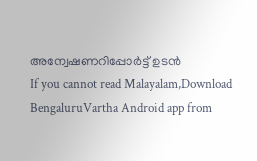അന്വേഷണറിപ്പോർട്ട് ഉടൻ
If you cannot read Malayalam,Download BengaluruVartha Android app from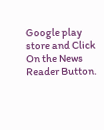Google play store and Click On the News Reader Button.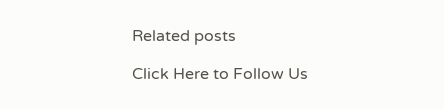Related posts

Click Here to Follow Us